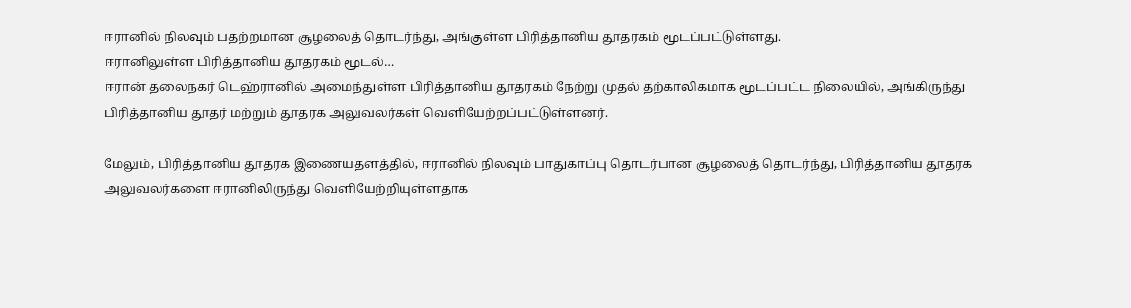ஈரானில் நிலவும் பதற்றமான சூழலைத் தொடர்ந்து, அங்குள்ள பிரித்தானிய தூதரகம் மூடப்பட்டுள்ளது.
ஈரானிலுள்ள பிரித்தானிய தூதரகம் மூடல்…
ஈரான் தலைநகர் டெஹ்ரானில் அமைந்துள்ள பிரித்தானிய தூதரகம் நேற்று முதல் தற்காலிகமாக மூடப்பட்ட நிலையில், அங்கிருந்து பிரித்தானிய தூதர் மற்றும் தூதரக அலுவலர்கள் வெளியேற்றப்பட்டுள்ளனர்.

மேலும், பிரித்தானிய தூதரக இணையதளத்தில், ஈரானில் நிலவும் பாதுகாப்பு தொடர்பான சூழலைத் தொடர்ந்து, பிரித்தானிய தூதரக அலுவலர்களை ஈரானிலிருந்து வெளியேற்றியுள்ளதாக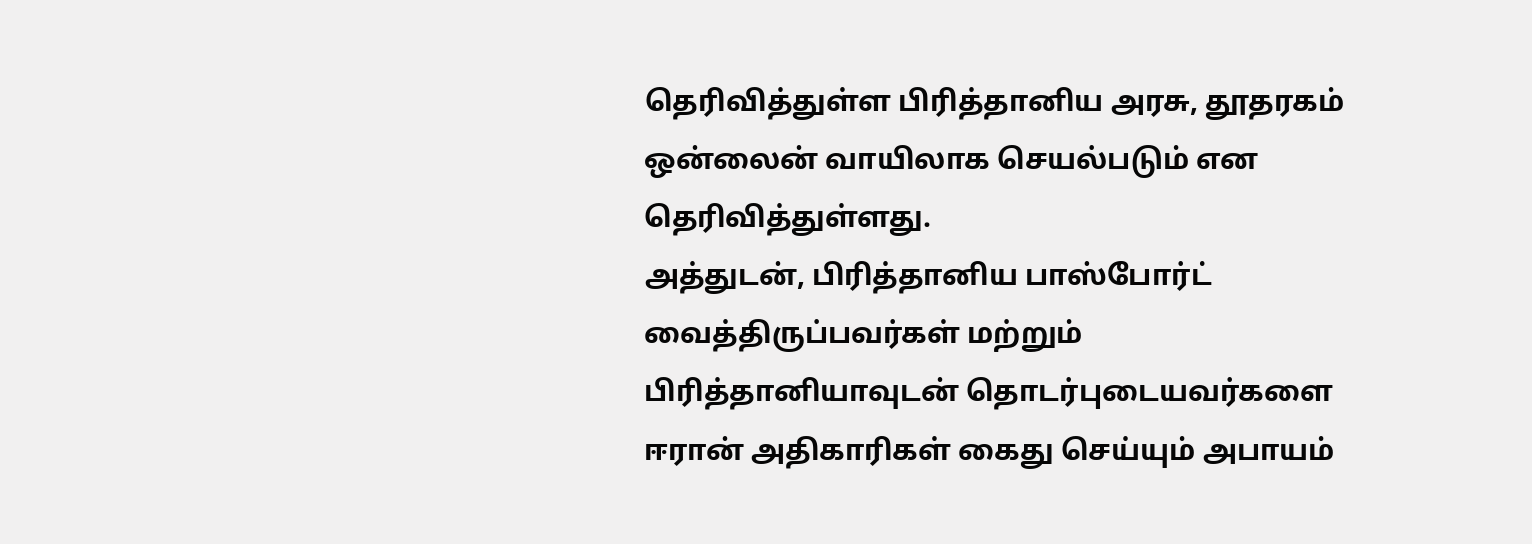தெரிவித்துள்ள பிரித்தானிய அரசு, தூதரகம் ஒன்லைன் வாயிலாக செயல்படும் என தெரிவித்துள்ளது.
அத்துடன், பிரித்தானிய பாஸ்போர்ட் வைத்திருப்பவர்கள் மற்றும் பிரித்தானியாவுடன் தொடர்புடையவர்களை ஈரான் அதிகாரிகள் கைது செய்யும் அபாயம்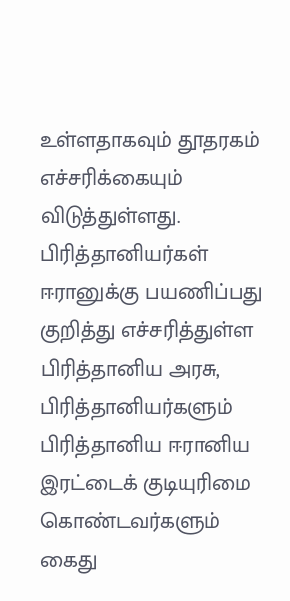உள்ளதாகவும் தூதரகம் எச்சரிக்கையும் விடுத்துள்ளது.
பிரித்தானியர்கள் ஈரானுக்கு பயணிப்பது குறித்து எச்சரித்துள்ள பிரித்தானிய அரசு, பிரித்தானியர்களும் பிரித்தானிய ஈரானிய இரட்டைக் குடியுரிமை கொண்டவர்களும் கைது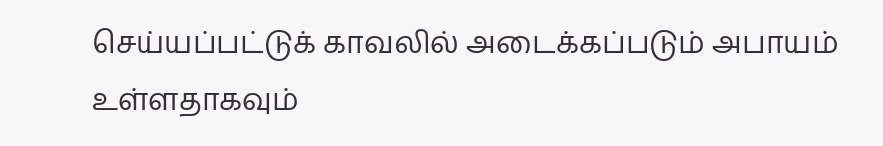செய்யப்பட்டுக் காவலில் அடைக்கப்படும் அபாயம் உள்ளதாகவும்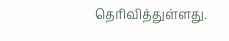தெரிவித்துள்ளது.